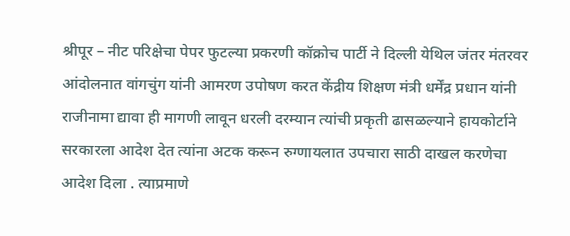श्रीपूर – नीट परिक्षेचा पेपर फुटल्या प्रकरणी कॉक्रोच पार्टी ने दिल्ली येथिल जंतर मंतरवर आंदोलनात वांगचुंग यांनी आमरण उपोषण करत केंद्रीय शिक्षण मंत्री धर्मेंद्र प्रधान यांनी राजीनामा द्यावा ही मागणी लावून धरली दरम्यान त्यांची प्रकृती ढासळल्याने हायकोर्टाने सरकारला आदेश देत त्यांना अटक करून रुग्णायलात उपचारा साठी दाखल करणेचा आदेश दिला . त्याप्रमाणे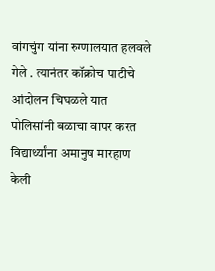वांगचुंग यांना रुग्णालयात हलवले गेले . त्यानंतर कॉक्रोच पाटीचे आंदोलन चिघळले यात पोलिसांनी बळाचा वापर करत विद्यार्थ्यांना अमानुष मारहाण केली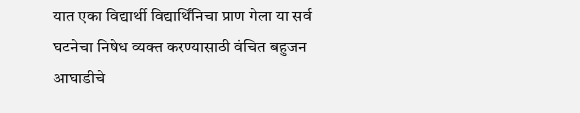यात एका विद्यार्थी विद्यार्थिंनिचा प्राण गेला या सर्व घटनेचा निषेध व्यक्त करण्यासाठी वंचित बहुजन आघाडीचे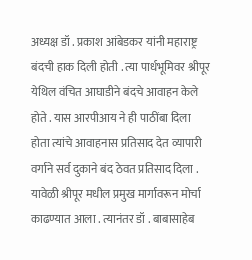अध्यक्ष डॉ . प्रकाश आंबेडकर यांनी महाराष्ट्र बंदची हाक दिली होती . त्या पार्धभूमिवर श्रीपूर येथिल वंचित आघाडीने बंदचे आवाहन केले होते . यास आरपीआय ने ही पाठींबा दिला होता त्यांचे आवाहनास प्रतिसाद देत व्यापारी वर्गाने सर्व दुकाने बंद ठेवत प्रतिसाद दिला . यावेळी श्रीपूर मधील प्रमुख मार्गावरून मोर्चा काढण्यात आला . त्यानंतर डॉ . बाबासाहेब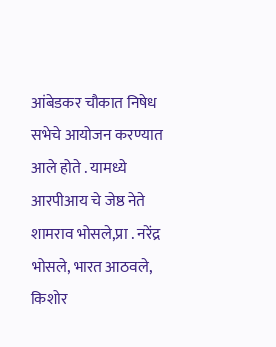आंबेडकर चौकात निषेध सभेचे आयोजन करण्यात आले होते . यामध्ये आरपीआय चे जेष्ठ नेते शामराव भोसले,प्रा . नरेंद्र भोसले, भारत आठवले, किशोर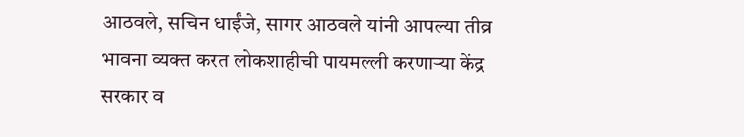आठवले, सचिन धाईंजे, सागर आठवले यांनी आपल्या तीव्र भावना व्यक्त करत लोकशाहीची पायमल्ली करणाऱ्या केंद्र सरकार व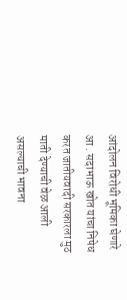आंदोलन विरोधी भूमिका घेणारे आ . सदाभाऊ खोत यांचा निषेध करत जातीयवादी सरकारला मुठ माती देण्याची वेळ आली असल्याची भावना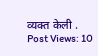व्यक्त केली .
Post Views: 10